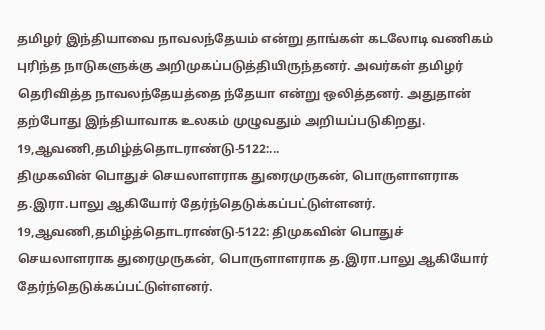தமிழர் இந்தியாவை நாவலந்தேயம் என்று தாங்கள் கடலோடி வணிகம் புரிந்த நாடுகளுக்கு அறிமுகப்படுத்தியிருந்தனர். அவர்கள் தமிழர் தெரிவித்த நாவலந்தேயத்தை ந்தேயா என்று ஒலித்தனர். அதுதான் தற்போது இந்தியாவாக உலகம் முழுவதும் அறியப்படுகிறது.
19,ஆவணி,தமிழ்த்தொடராண்டு-5122:...
திமுகவின் பொதுச் செயலாளராக துரைமுருகன், பொருளாளராக த.இரா.பாலு ஆகியோர் தேர்ந்தெடுக்கப்பட்டுள்ளனர்.
19,ஆவணி,தமிழ்த்தொடராண்டு-5122: திமுகவின் பொதுச் செயலாளராக துரைமுருகன், பொருளாளராக த.இரா.பாலு ஆகியோர் தேர்ந்தெடுக்கப்பட்டுள்ளனர்.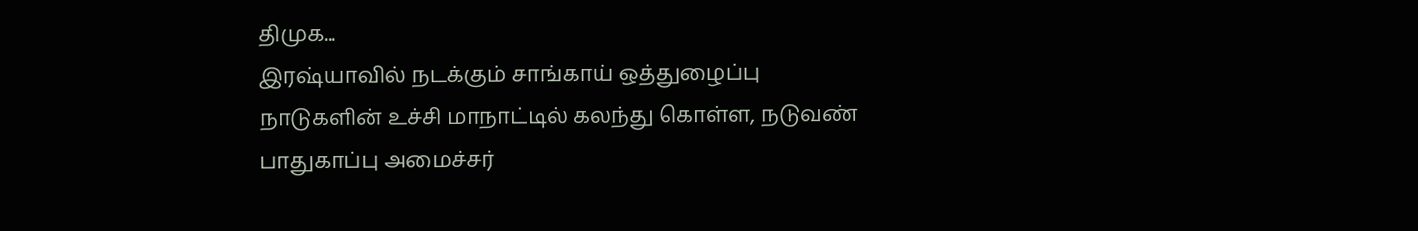திமுக...
இரஷ்யாவில் நடக்கும் சாங்காய் ஒத்துழைப்பு நாடுகளின் உச்சி மாநாட்டில் கலந்து கொள்ள, நடுவண் பாதுகாப்பு அமைச்சர்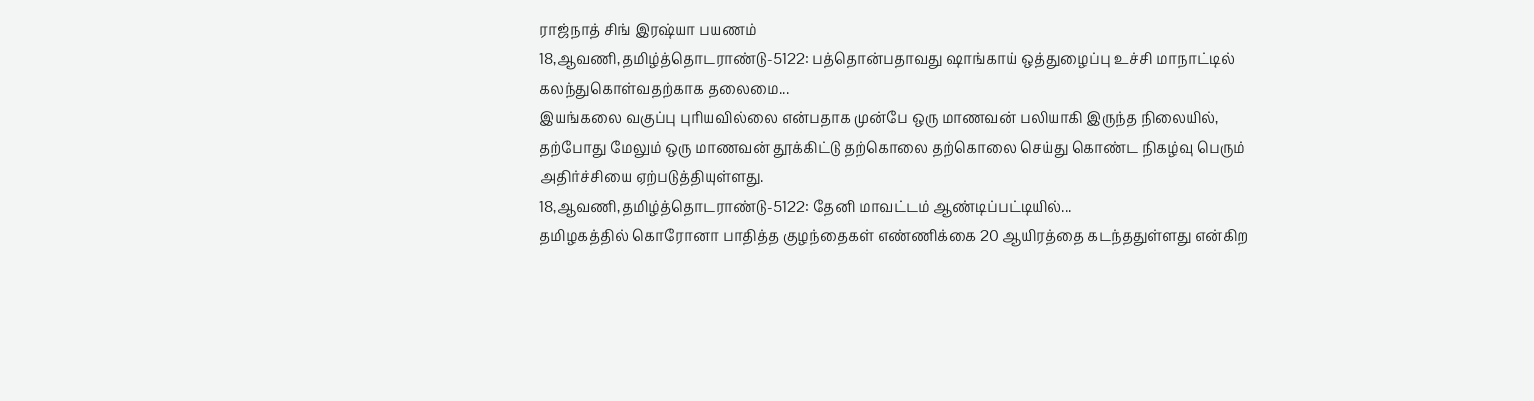ராஜ்நாத் சிங் இரஷ்யா பயணம்
18,ஆவணி,தமிழ்த்தொடராண்டு-5122: பத்தொன்பதாவது ஷாங்காய் ஒத்துழைப்பு உச்சி மாநாட்டில் கலந்துகொள்வதற்காக தலைமை...
இயங்கலை வகுப்பு புரியவில்லை என்பதாக முன்பே ஒரு மாணவன் பலியாகி இருந்த நிலையில், தற்போது மேலும் ஒரு மாணவன் தூக்கிட்டு தற்கொலை தற்கொலை செய்து கொண்ட நிகழ்வு பெரும் அதிர்ச்சியை ஏற்படுத்தியுள்ளது.
18,ஆவணி,தமிழ்த்தொடராண்டு-5122: தேனி மாவட்டம் ஆண்டிப்பட்டியில்...
தமிழகத்தில் கொரோனா பாதித்த குழந்தைகள் எண்ணிக்கை 20 ஆயிரத்தை கடந்ததுள்ளது என்கிற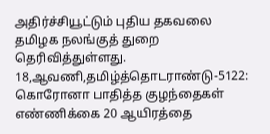அதிர்ச்சியூட்டும் புதிய தகவலை தமிழக நலங்குத் துறை தெரிவித்துள்ளது.
18,ஆவணி,தமிழ்த்தொடராண்டு-5122: கொரோனா பாதித்த குழந்தைகள் எண்ணிக்கை 20 ஆயிரத்தை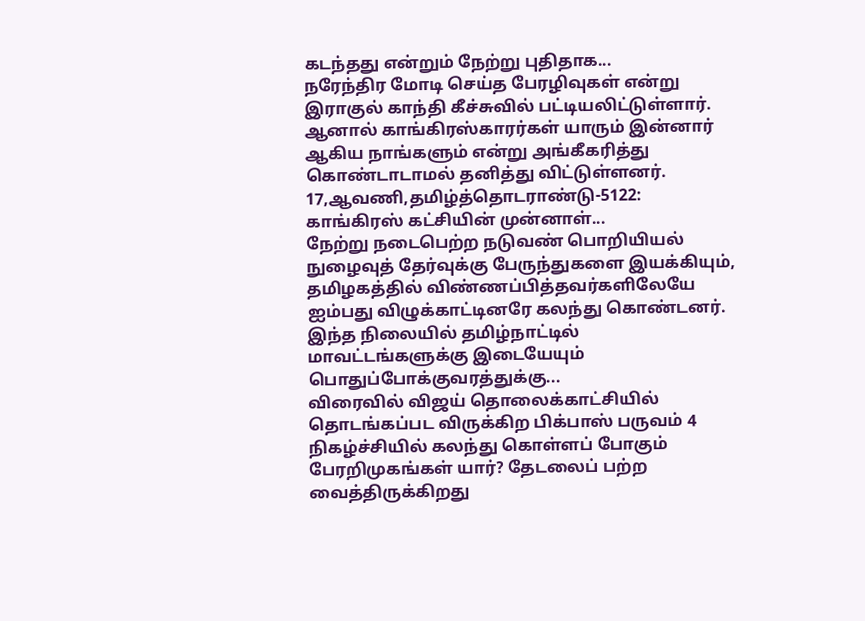கடந்தது என்றும் நேற்று புதிதாக...
நரேந்திர மோடி செய்த பேரழிவுகள் என்று இராகுல் காந்தி கீச்சுவில் பட்டியலிட்டுள்ளார். ஆனால் காங்கிரஸ்காரர்கள் யாரும் இன்னார் ஆகிய நாங்களும் என்று அங்கீகரித்து கொண்டாடாமல் தனித்து விட்டுள்ளனர்.
17,ஆவணி,தமிழ்த்தொடராண்டு-5122: காங்கிரஸ் கட்சியின் முன்னாள்...
நேற்று நடைபெற்ற நடுவண் பொறியியல் நுழைவுத் தேர்வுக்கு பேருந்துகளை இயக்கியும், தமிழகத்தில் விண்ணப்பித்தவர்களிலேயே ஐம்பது விழுக்காட்டினரே கலந்து கொண்டனர். இந்த நிலையில் தமிழ்நாட்டில் மாவட்டங்களுக்கு இடையேயும் பொதுப்போக்குவரத்துக்கு...
விரைவில் விஜய் தொலைக்காட்சியில் தொடங்கப்பட விருக்கிற பிக்பாஸ் பருவம் 4 நிகழ்ச்சியில் கலந்து கொள்ளப் போகும் பேரறிமுகங்கள் யார்? தேடலைப் பற்ற வைத்திருக்கிறது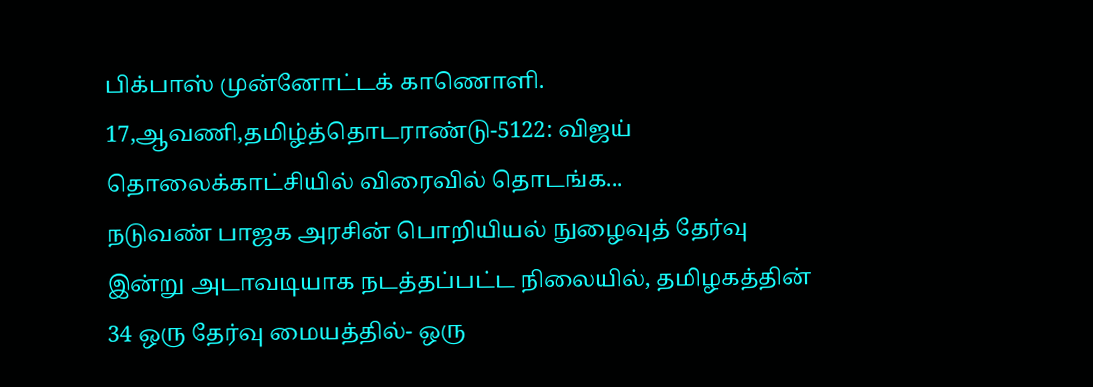பிக்பாஸ் முன்னோட்டக் காணொளி.
17,ஆவணி,தமிழ்த்தொடராண்டு-5122: விஜய் தொலைக்காட்சியில் விரைவில் தொடங்க...
நடுவண் பாஜக அரசின் பொறியியல் நுழைவுத் தேர்வு இன்று அடாவடியாக நடத்தப்பட்ட நிலையில், தமிழகத்தின் 34 ஒரு தேர்வு மையத்தில்- ஒரு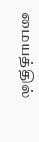மையத்தில்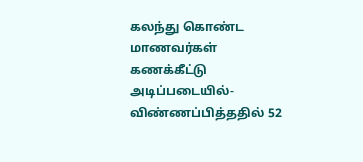கலந்து கொண்ட மாணவர்கள் கணக்கீட்டு அடிப்படையில்- விண்ணப்பித்ததில் 52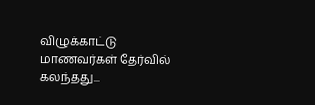விழுக்காட்டு மாணவர்கள் தேர்வில் கலந்தது...